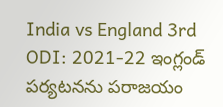India vs England 3rd ODI: 2021-22 ఇంగ్లండ్‌ పర్యటనను పరాజయం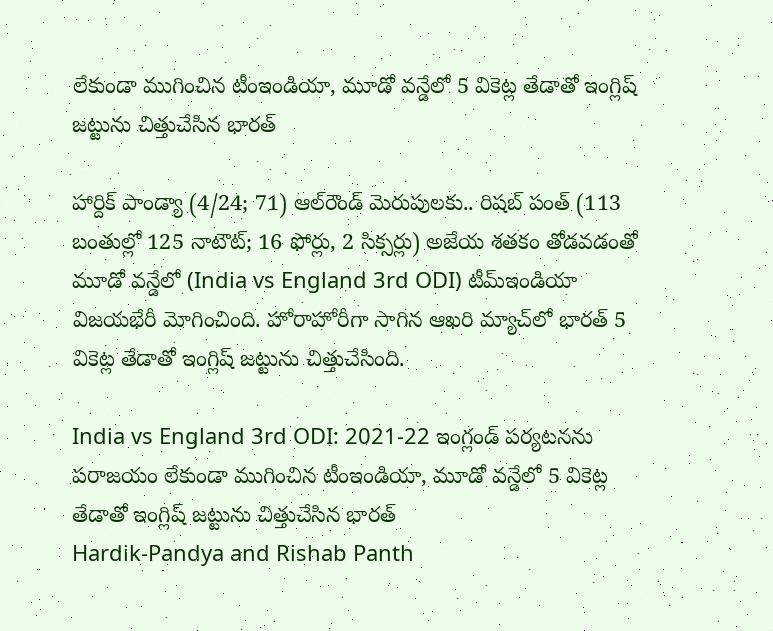లేకుండా ముగించిన టీంఇండియా, మూడో వన్డేలో 5 వికెట్ల తేడాతో ఇంగ్లిష్‌ జట్టును చిత్తుచేసిన భారత్

హార్దిక్‌ పాండ్యా (4/24; 71) ఆల్‌రౌండ్‌ మెరుపులకు.. రిషబ్‌ పంత్‌ (113 బంతుల్లో 125 నాటౌట్‌; 16 ఫోర్లు, 2 సిక్సర్లు) అజేయ శతకం తోడవడంతో మూడో వన్డేలో (India vs England 3rd ODI) టీమ్‌ఇండియా విజయభేరీ మోగించింది. హోరాహోరీగా సాగిన ఆఖరి మ్యాచ్‌లో భారత్‌ 5 వికెట్ల తేడాతో ఇంగ్లిష్‌ జట్టును చిత్తుచేసింది.

India vs England 3rd ODI: 2021-22 ఇంగ్లండ్‌ పర్యటనను పరాజయం లేకుండా ముగించిన టీంఇండియా, మూడో వన్డేలో 5 వికెట్ల తేడాతో ఇంగ్లిష్‌ జట్టును చిత్తుచేసిన భారత్
Hardik-Pandya and Rishab Panth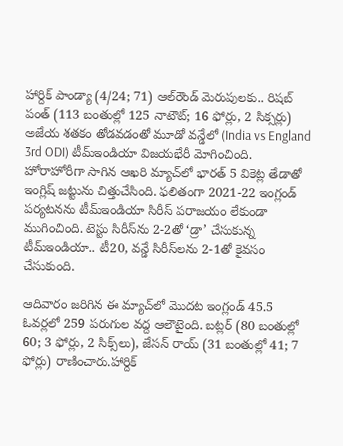హార్దిక్‌ పాండ్యా (4/24; 71) ఆల్‌రౌండ్‌ మెరుపులకు.. రిషబ్‌ పంత్‌ (113 బంతుల్లో 125 నాటౌట్‌; 16 ఫోర్లు, 2 సిక్సర్లు) అజేయ శతకం తోడవడంతో మూడో వన్డేలో (India vs England 3rd ODI) టీమ్‌ఇండియా విజయభేరీ మోగించింది. హోరాహోరీగా సాగిన ఆఖరి మ్యాచ్‌లో భారత్‌ 5 వికెట్ల తేడాతో ఇంగ్లిష్‌ జట్టును చిత్తుచేసింది. ఫలితంగా 2021-22 ఇంగ్లండ్‌ పర్యటనను టీమ్‌ఇండియా సిరీస్‌ పరాజయం లేకుండా ముగించింది. టెస్టు సిరీస్‌ను 2-2తో ‘డ్రా’ చేసుకున్న టీమ్‌ఇండియా.. టీ20, వన్డే సిరీస్‌లను 2-1తో కైవసం చేసుకుంది.

ఆదివారం జరిగిన ఈ మ్యాచ్‌లో మొదట ఇంగ్లండ్‌ 45.5 ఓవర్లలో 259 పరుగుల వద్ద ఆలౌటైంది. బట్లర్‌ (80 బంతుల్లో 60; 3 ఫోర్లు, 2 సిక్స్‌లు), జేసన్‌ రాయ్‌ (31 బంతుల్లో 41; 7 ఫోర్లు) రాణించారు.హార్దిక్‌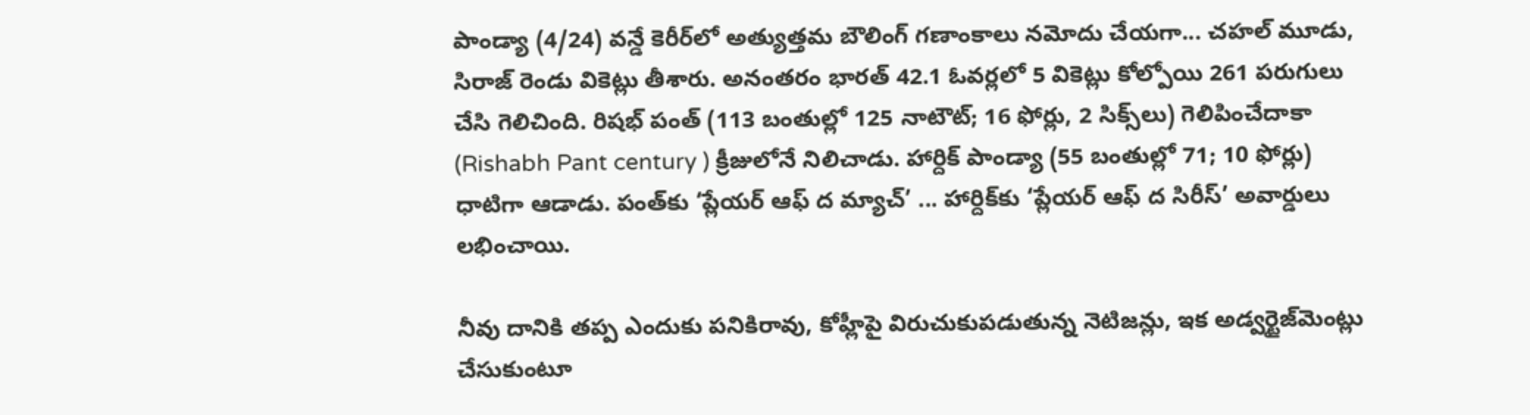పాండ్యా (4/24) వన్డే కెరీర్‌లో అత్యుత్తమ బౌలింగ్‌ గణాంకాలు నమోదు చేయగా... చహల్‌ మూడు, సిరాజ్‌ రెండు వికెట్లు తీశారు. అనంతరం భారత్‌ 42.1 ఓవర్లలో 5 వికెట్లు కోల్పోయి 261 పరుగులు చేసి గెలిచింది. రిషభ్‌ పంత్‌ (113 బంతుల్లో 125 నాటౌట్‌; 16 ఫోర్లు, 2 సిక్స్‌లు) గెలిపించేదాకా (Rishabh Pant century ) క్రీజులోనే నిలిచాడు. హార్దిక్‌ పాండ్యా (55 బంతుల్లో 71; 10 ఫోర్లు) ధాటిగా ఆడాడు. పంత్‌కు ‘ప్లేయర్‌ ఆఫ్‌ ద మ్యాచ్‌’ ... హార్దిక్‌కు ‘ప్లేయర్‌ ఆఫ్‌ ద సిరీస్‌’ అవార్డులు లభించాయి.

నీవు దానికి తప్ప ఎందుకు పనికిరావు, కోహ్లీపై విరుచుకుపడుతున్న నెటిజన్లు, ఇక అడ్వర్టైజ్‌మెంట్లు చేసుకుంటూ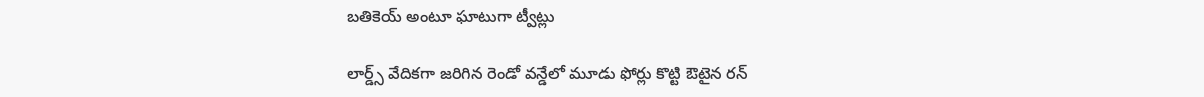బతికెయ్‌ అంటూ ఘాటుగా ట్వీట్లు

లార్డ్స్‌ వేదికగా జరిగిన రెండో వన్డేలో మూడు ఫోర్లు కొట్టి ఔటైన రన్‌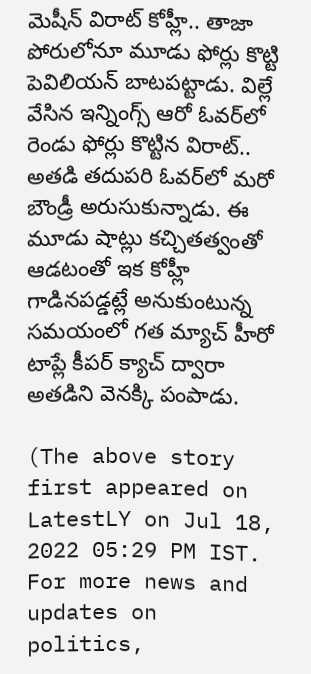మెషీన్‌ విరాట్‌ కోహ్లీ.. తాజా పోరులోనూ మూడు ఫోర్లు కొట్టి పెవిలియన్‌ బాటపట్టాడు. విల్లే వేసిన ఇన్నింగ్స్‌ ఆరో ఓవర్‌లో రెండు ఫోర్లు కొట్టిన విరాట్‌.. అతడి తదుపరి ఓవర్‌లో మరో బౌండ్రీ అరుసుకున్నాడు. ఈ మూడు షాట్లు కచ్చితత్వంతో ఆడటంతో ఇక కోహ్లీ గాడినపడ్డట్లే అనుకుంటున్న సమయంలో గత మ్యాచ్‌ హీరో టాప్లే కీపర్‌ క్యాచ్‌ ద్వారా అతడిని వెనక్కి పంపాడు.

(The above story first appeared on LatestLY on Jul 18, 2022 05:29 PM IST. For more news and updates on politics,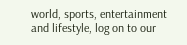world, sports, entertainment and lifestyle, log on to our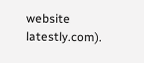website latestly.com).